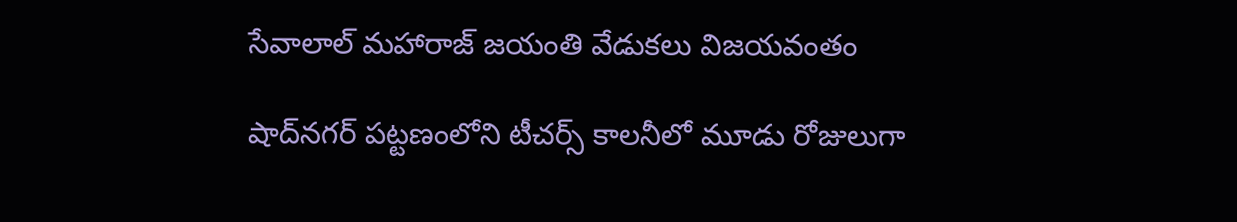సేవాలాల్ మహారాజ్ జయంతి వేడుకలు విజయవంతం

షాద్‌నగర్ పట్టణంలోని టీచర్స్ కాలనీలో మూడు రోజులుగా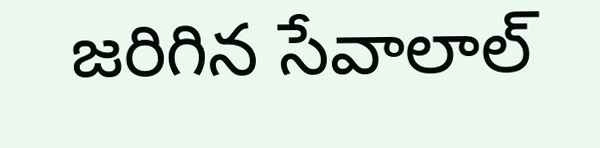జరిగిన సేవాలాల్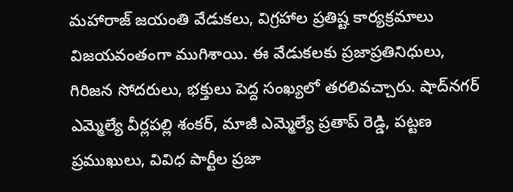మహారాజ్ జయంతి వేడుకలు, విగ్రహాల ప్రతిష్ట కార్యక్రమాలు విజయవంతంగా ముగిశాయి. ఈ వేడుకలకు ప్రజాప్రతినిధులు, గిరిజన సోదరులు, భక్తులు పెద్ద సంఖ్యలో తరలివచ్చారు. షాద్‌నగర్ ఎమ్మెల్యే వీర్లపల్లి శంకర్, మాజీ ఎమ్మెల్యే ప్రతాప్ రెడ్డి, పట్టణ ప్రముఖులు, వివిధ పార్టీల ప్రజా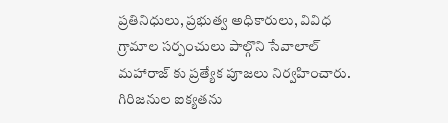ప్రతినిధులు, ప్రభుత్వ అధికారులు, వివిధ గ్రామాల సర్పంచులు పాల్గొని సేవాలాల్ మహారాజ్ కు ప్రత్యేక పూజలు నిర్వహించారు. గిరిజనుల ఐక్యతను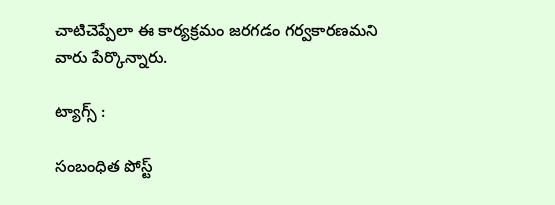చాటిచెప్పేలా ఈ కార్యక్రమం జరగడం గర్వకారణమని వారు పేర్కొన్నారు.

ట్యాగ్స్ :

సంబంధిత పోస్ట్